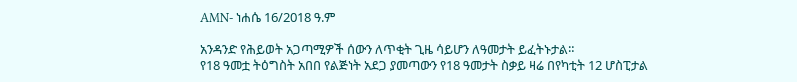AMN- ነሐሴ 16/2018 ዓ.ም

አንዳንድ የሕይወት አጋጣሚዎች ሰውን ለጥቂት ጊዜ ሳይሆን ለዓመታት ይፈትኑታል።
የ18 ዓመቷ ትዕግስት አበበ የልጅነት አደጋ ያመጣውን የ18 ዓመታት ስቃይ ዛሬ በየካቲት 12 ሆስፒታል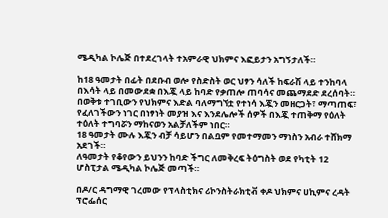ሜዲካል ኮሌጅ በተደረገላት ተአምራዊ ህክምና እፎይታን አግኝታለች።

ከ18 ዓመታት በፊት በደቡብ ወሎ የስድስት ወር ህፃን ሳለች ከፍራሽ ላይ ተንከባላ በእሳት ላይ በመውደቋ በእጇ ላይ ከባድ የቃጠሎ ጠባሳና መጨማደድ ደረሰባት።
በወቅቱ ተገቢውን የህክምና እድል ባለማግኘቷ የተነሳ እጇን መዘርጋት፣ ማጣጠፍ፣ የፈለገችውን ነገር በነፃነት መያዝ እና እንደሌሎች ሰዎች በእጇ ተጠቅማ የዕለት ተዕለት ተግባሯን ማከናወን አልቻለችም ነበር።
18 ዓመታት ሙሉ እጇን ብቻ ሳይሆን በልቧም የመተማመን ማነስን አብራ ተሸክማ አደገች።
ለዓመታት የቆየውን ይህንን ከባድ ችግር ለመቅረፍ ትዕግስት ወደ የካቲት 12 ሆስፒታል ሜዲካል ኮሌጅ መጣች።

በዶ/ር ዳግማዊ ገረመው የፕላስቲክና ሪኮንስትራክቲቭ ቀዶ ህክምና ሀኪምና ረዳት ፕሮፌሰር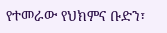የተመራው የህክምና ቡድን፣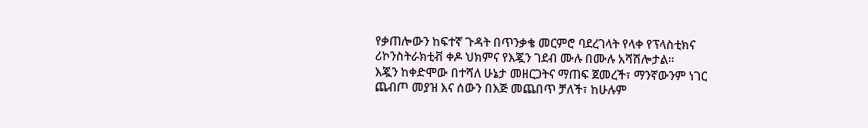የቃጠሎውን ከፍተኛ ጉዳት በጥንቃቄ መርምሮ ባደረገላት የላቀ የፕላስቲክና ሪኮንስትራክቲቭ ቀዶ ህክምና የእጇን ገደብ ሙሉ በሙሉ አሻሽሎታል።
እጇን ከቀድሞው በተሻለ ሁኔታ መዘርጋትና ማጠፍ ጀመረች፣ ማንኛውንም ነገር ጨብጦ መያዝ እና ሰውን በእጅ መጨበጥ ቻለች፣ ከሁሉም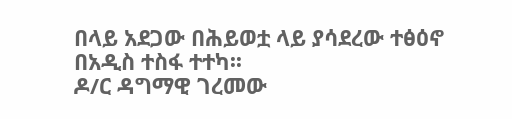በላይ አደጋው በሕይወቷ ላይ ያሳደረው ተፅዕኖ በአዲስ ተስፋ ተተካ፡፡
ዶ/ር ዳግማዊ ገረመው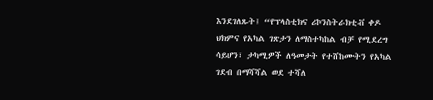እንደገለጹት፤ “የፕላስቲክና ሪኮንስትራክቲቭ ቀዶ ህክምና የአካል ገጽታን ለማስተካከል ብቻ የሚደረግ ሳይሆን፣ ታካሚዎች ለዓመታት የተሸከሙትን የአካል ገደብ በማሻሻል ወደ ተሻለ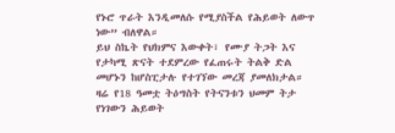የኑሮ ጥራት እንዲመለሱ የሚያስችል የሕይወት ለውጥ ነው” ብለዋል።
ይህ ስኬት የህክምና እውቀት፣ የሙያ ትጋት እና የታካሚ ጽናት ተደምረው የፈጠሩት ትልቅ ድል መሆኑን ከሆስፒታሉ የተገኘው መረጃ ያመለክታል።
ዛሬ የ18 ዓመቷ ትዕግስት የትናንቱን ህመም ትታ የነገውን ሕይወት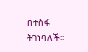በተስፋ ትገነባለች፡፡